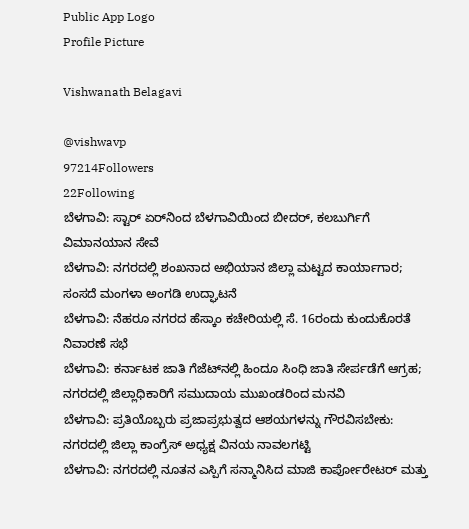Public App Logo
Profile Picture

Vishwanath Belagavi

@vishwavp
97214Followers
22Following
ಬೆಳಗಾವಿ: ಸ್ಟಾರ್ ಏರ್‌ನಿಂದ ಬೆಳಗಾವಿಯಿಂದ ಬೀದರ್, ಕಲಬುರ್ಗಿಗೆ ವಿಮಾನಯಾನ ಸೇವೆ
ಬೆಳಗಾವಿ: ನಗರದಲ್ಲಿ ಶಂಖನಾದ ಅಭಿಯಾನ ಜಿಲ್ಲಾ ಮಟ್ಟದ ಕಾರ್ಯಾಗಾರ; ಸಂಸದೆ ಮಂಗಳಾ ಅಂಗಡಿ ಉದ್ಘಾಟನೆ
ಬೆಳಗಾವಿ: ನೆಹರೂ ನಗರದ ಹೆಸ್ಕಾಂ ಕಚೇರಿಯಲ್ಲಿ ಸೆ. 16ರಂದು ಕುಂದುಕೊರತೆ ನಿವಾರಣೆ ಸಭೆ
ಬೆಳಗಾವಿ: ಕರ್ನಾಟಕ ಜಾತಿ ಗೆಜೆಟ್‌ನಲ್ಲಿ ಹಿಂದೂ ಸಿಂಧಿ ಜಾತಿ ಸೇರ್ಪಡೆಗೆ ಆಗ್ರಹ; ನಗರದಲ್ಲಿ ಜಿಲ್ಲಾಧಿಕಾರಿಗೆ ಸಮುದಾಯ ಮುಖಂಡರಿಂದ ಮನವಿ
ಬೆಳಗಾವಿ: ಪ್ರತಿಯೊಬ್ಬರು ಪ್ರಜಾಪ್ರಭುತ್ವದ ಆಶಯಗಳನ್ನು ಗೌರವಿಸಬೇಕು: ನಗರದಲ್ಲಿ ಜಿಲ್ಲಾ ಕಾಂಗ್ರೆಸ್ ಅಧ್ಯಕ್ಷ ವಿನಯ ನಾವಲಗಟ್ಟಿ
ಬೆಳಗಾವಿ: ನಗರದಲ್ಲಿ ನೂತನ ಎಸ್ಪಿಗೆ ಸನ್ಮಾನಿಸಿದ ಮಾಜಿ ಕಾರ್ಪೋರೇಟರ್ ಮತ್ತು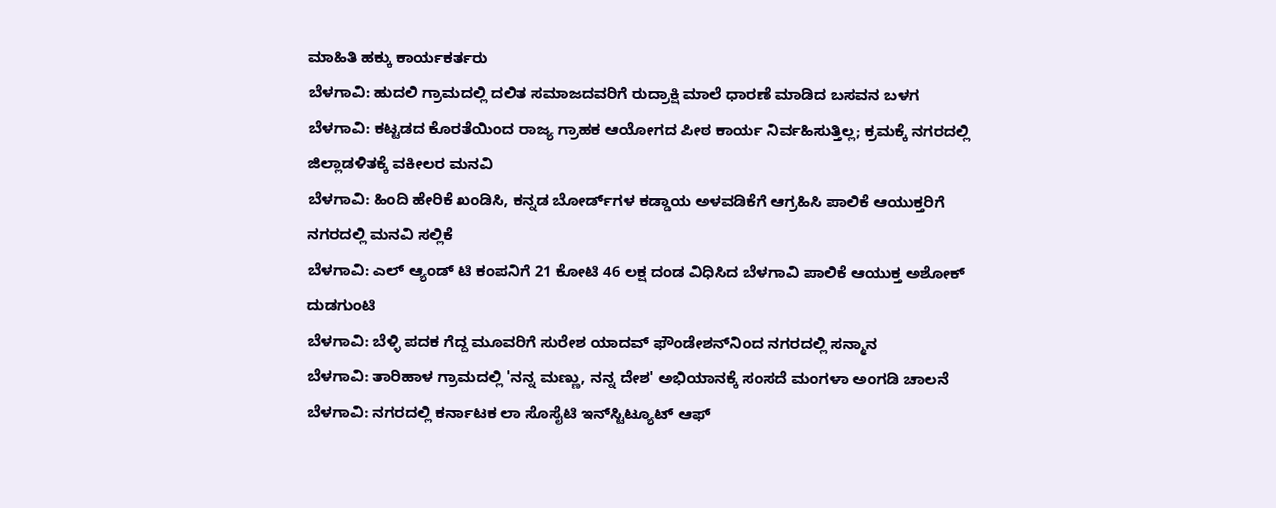ಮಾಹಿತಿ ಹಕ್ಕು ಕಾರ್ಯಕರ್ತರು
ಬೆಳಗಾವಿ: ಹುದಲಿ ಗ್ರಾಮದಲ್ಲಿ ದಲಿತ ಸಮಾಜದವರಿಗೆ ರುದ್ರಾಕ್ಷಿ ಮಾಲೆ ಧಾರಣೆ ಮಾಡಿದ ಬಸವನ ಬಳಗ
ಬೆಳಗಾವಿ: ಕಟ್ಟಡದ ಕೊರತೆಯಿಂದ ರಾಜ್ಯ ಗ್ರಾಹಕ ಆಯೋಗದ ಪೀಠ ಕಾರ್ಯ ನಿರ್ವಹಿಸುತ್ತಿಲ್ಲ; ಕ್ರಮಕ್ಕೆ ನಗರದಲ್ಲಿ ಜಿಲ್ಲಾಡಳಿತಕ್ಕೆ ವಕೀಲರ ಮನವಿ
ಬೆಳಗಾವಿ: ಹಿಂದಿ ಹೇರಿಕೆ ಖಂಡಿಸಿ, ಕನ್ನಡ ಬೋರ್ಡ್‌ಗಳ ಕಡ್ಡಾಯ ಅಳವಡಿಕೆಗೆ ಆಗ್ರಹಿಸಿ ಪಾಲಿಕೆ ಆಯುಕ್ತರಿಗೆ ನಗರದಲ್ಲಿ ಮನವಿ ಸಲ್ಲಿಕೆ
ಬೆಳಗಾವಿ: ಎಲ್ ಆ್ಯಂಡ್ ಟಿ ಕಂಪನಿಗೆ 21 ಕೋಟಿ 46 ಲಕ್ಷ ದಂಡ ವಿಧಿಸಿದ ಬೆಳಗಾವಿ ಪಾಲಿಕೆ ಆಯುಕ್ತ ಅಶೋಕ್ ದುಡಗುಂಟಿ
ಬೆಳಗಾವಿ: ಬೆಳ್ಳಿ ಪದಕ ಗೆದ್ದ ಮೂವರಿಗೆ ಸುರೇಶ ಯಾದವ್ ಫೌಂಡೇಶನ್‌ನಿಂದ ನಗರದಲ್ಲಿ ಸನ್ಮಾನ
ಬೆಳಗಾವಿ: ತಾರಿಹಾಳ ಗ್ರಾಮದಲ್ಲಿ 'ನನ್ನ ಮಣ್ಣು, ನನ್ನ ದೇಶ' ಅಭಿಯಾನಕ್ಕೆ ಸಂಸದೆ ಮಂಗಳಾ ಅಂಗಡಿ ಚಾಲನೆ
ಬೆಳಗಾವಿ: ನಗರದಲ್ಲಿ ಕರ್ನಾಟಕ ಲಾ ಸೊಸೈಟಿ ಇನ್‌ಸ್ಟಿಟ್ಯೂಟ್ ಆಫ್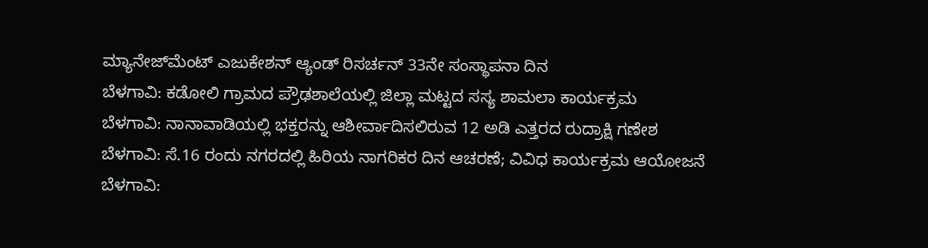ಮ್ಯಾನೇಜ್‌ಮೆಂಟ್ ಎಜುಕೇಶನ್ ಆ್ಯಂಡ್ ರಿಸರ್ಚನ್ 33ನೇ ಸಂಸ್ಥಾಪನಾ ದಿನ
ಬೆಳಗಾವಿ: ಕಡೋಲಿ ಗ್ರಾಮದ ಪ್ರೌಢಶಾಲೆಯಲ್ಲಿ ಜಿಲ್ಲಾ ಮಟ್ಟದ ಸಸ್ಯ ಶಾಮಲಾ ಕಾರ್ಯಕ್ರಮ
ಬೆಳಗಾವಿ: ನಾನಾವಾಡಿಯಲ್ಲಿ ಭಕ್ತರನ್ನು ಆಶೀರ್ವಾದಿಸಲಿರುವ 12 ಅಡಿ ಎತ್ತರದ ರುದ್ರಾಕ್ಷಿ ಗಣೇಶ
ಬೆಳಗಾವಿ: ಸೆ.16 ರಂದು ನಗರದಲ್ಲಿ ಹಿರಿಯ ನಾಗರಿಕರ ದಿನ ಆಚರಣೆ; ವಿವಿಧ ಕಾರ್ಯಕ್ರಮ ಆಯೋಜನೆ
ಬೆಳಗಾವಿ: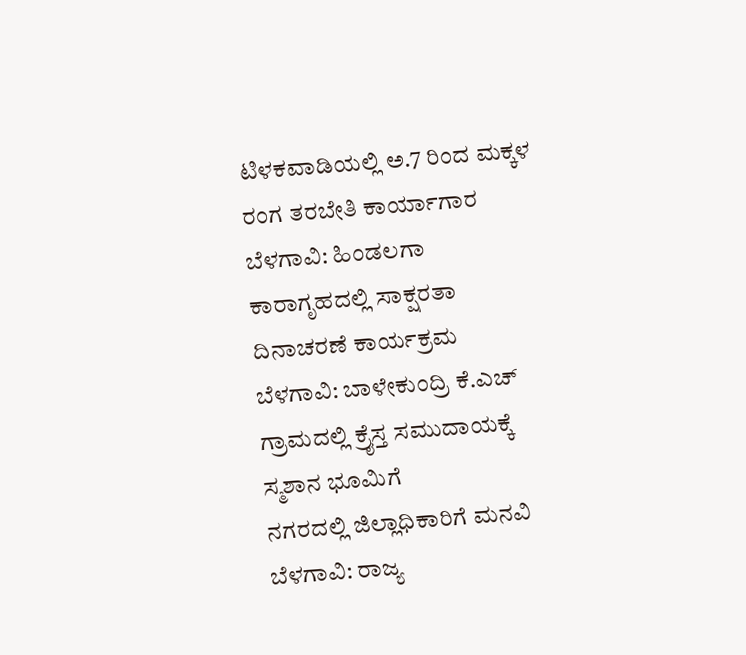ಟಿಳಕವಾಡಿಯಲ್ಲಿ ಅ.7 ರಿಂದ ಮಕ್ಕಳ ರಂಗ ತರಬೇತಿ ಕಾರ್ಯಾಗಾರ
ಬೆಳಗಾವಿ: ಹಿಂಡಲಗಾ ಕಾರಾಗೃಹದಲ್ಲಿ ಸಾಕ್ಷರತಾ ದಿನಾಚರಣೆ ಕಾರ್ಯಕ್ರಮ
ಬೆಳಗಾವಿ: ಬಾಳೇಕುಂದ್ರಿ ಕೆ.ಎಚ್ ಗ್ರಾಮದಲ್ಲಿ ಕ್ರೈಸ್ತ ಸಮುದಾಯಕ್ಕೆ ಸ್ಮಶಾನ ಭೂಮಿಗೆ
ನಗರದಲ್ಲಿ ಜಿಲ್ಲಾಧಿಕಾರಿಗೆ ಮನವಿ
ಬೆಳಗಾವಿ: ರಾಜ್ಯ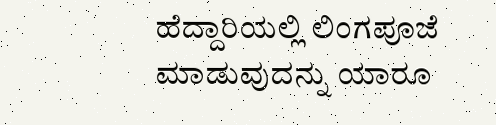ಹೆದ್ದಾರಿಯಲ್ಲಿ ಲಿಂಗಪೂಜೆ ಮಾಡುವುದನ್ನು ಯಾರೂ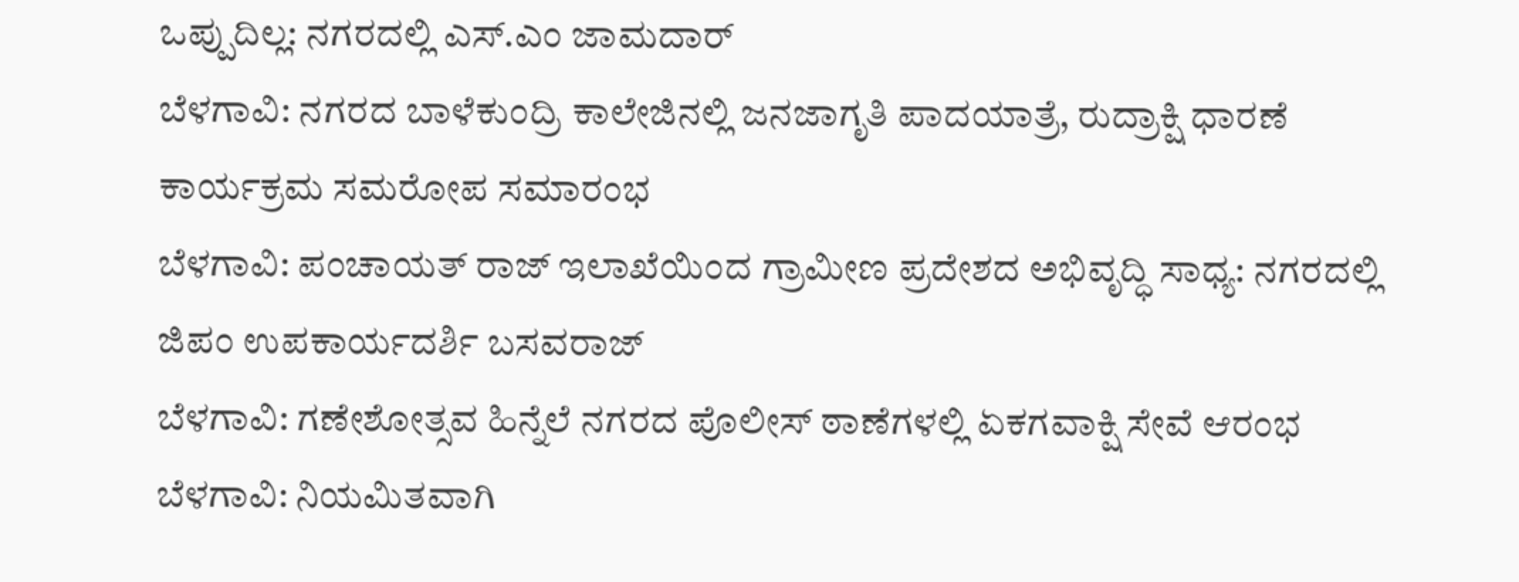ಒಪ್ಪುದಿಲ್ಲ: ನಗರದಲ್ಲಿ ಎಸ್.ಎಂ ಜಾಮದಾರ್
ಬೆಳಗಾವಿ: ನಗರದ ಬಾಳೆಕುಂದ್ರಿ ಕಾಲೇಜಿನಲ್ಲಿ ಜನಜಾಗೃತಿ ಪಾದಯಾತ್ರೆ, ರುದ್ರಾಕ್ಷಿ ಧಾರಣೆ ಕಾರ್ಯಕ್ರಮ ಸಮರೋಪ ಸಮಾರಂಭ
ಬೆಳಗಾವಿ: ಪಂಚಾಯತ್ ರಾಜ್ ಇಲಾಖೆಯಿಂದ ಗ್ರಾಮೀಣ ಪ್ರದೇಶದ ಅಭಿವೃದ್ಧಿ ಸಾಧ್ಯ: ನಗರದಲ್ಲಿ ಜಿಪಂ ಉಪಕಾರ್ಯದರ್ಶಿ ಬಸವರಾಜ್
ಬೆಳಗಾವಿ: ಗಣೇಶೋತ್ಸವ ಹಿನ್ನೆಲೆ ನಗರದ ಪೊಲೀಸ್ ಠಾಣೆಗಳಲ್ಲಿ ಏಕಗವಾಕ್ಷಿ ಸೇವೆ ಆರಂಭ
ಬೆಳಗಾವಿ: ನಿಯಮಿತವಾಗಿ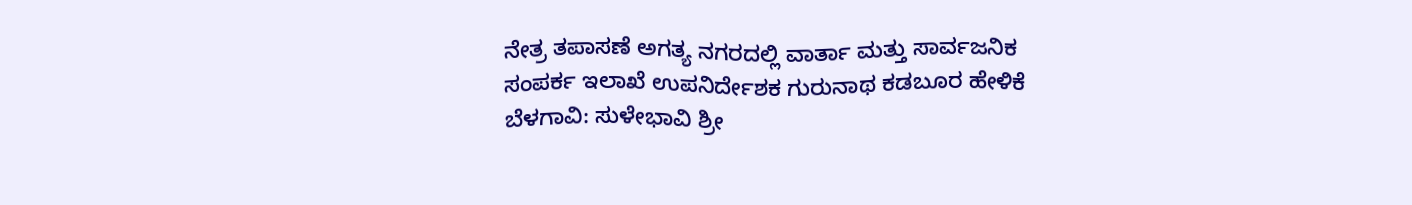ನೇತ್ರ ತಪಾಸಣೆ ಅಗತ್ಯ ನಗರದಲ್ಲಿ ವಾರ್ತಾ ಮತ್ತು ಸಾರ್ವಜನಿಕ ಸಂಪರ್ಕ ಇಲಾಖೆ ಉಪನಿರ್ದೇಶಕ ಗುರುನಾಥ ಕಡಬೂರ ಹೇಳಿಕೆ
ಬೆಳಗಾವಿ: ಸುಳೇಭಾವಿ ಶ್ರೀ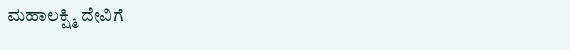ಮಹಾಲಕ್ಷ್ಮಿ ದೇವಿಗೆ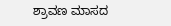ಶ್ರಾವಣ ಮಾಸದ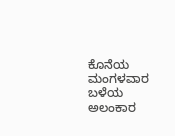ಕೊನೆಯ ಮಂಗಳವಾರ ಬಳೆಯ ಅಲಂಕಾರ